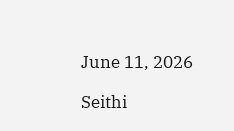June 11, 2026

Seithi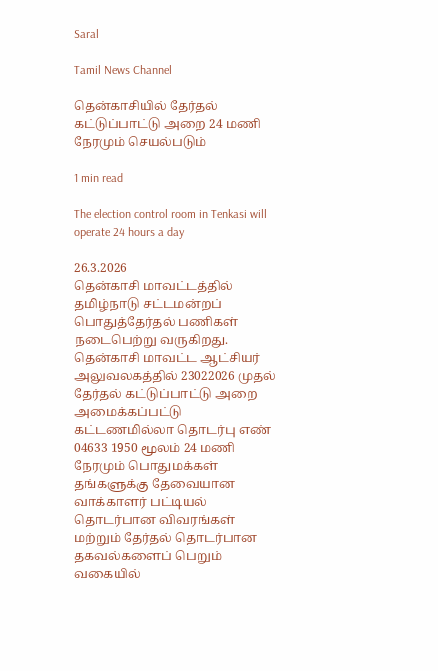Saral

Tamil News Channel

தென்காசியில் தேர்தல் கட்டுப்பாட்டு அறை 24 மணி நேரமும் செயல்படும்

1 min read

The election control room in Tenkasi will operate 24 hours a day

26.3.2026
தென்காசி மாவட்டத்தில் தமிழ்நாடு சட்டமன்றப் பொதுத்தேர்தல் பணிகள் நடைபெற்று வருகிறது. தென்காசி மாவட்ட ஆட்சியர் அலுவலகத்தில் 23022026 முதல் தேர்தல் கட்டுப்பாட்டு அறை அமைக்கப்பட்டு கட்டணமில்லா தொடர்பு எண் 04633 1950 மூலம் 24 மணி நேரமும் பொதுமக்கள் தங்களுக்கு தேவையான வாக்காளர் பட்டியல் தொடர்பான விவரங்கள் மற்றும் தேர்தல் தொடர்பான தகவல்களைப் பெறும் வகையில்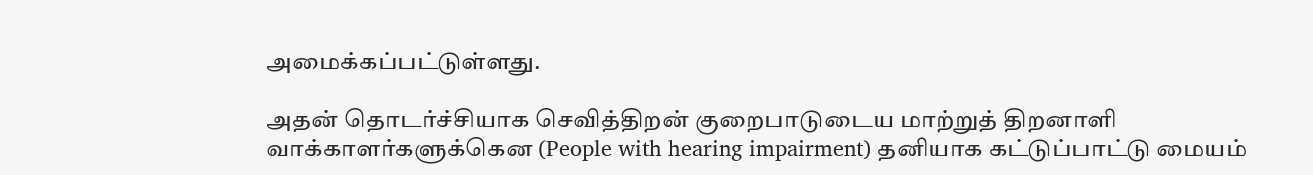அமைக்கப்பட்டுள்ளது.

அதன் தொடர்ச்சியாக செவித்திறன் குறைபாடுடைய மாற்றுத் திறனாளி வாக்காளர்களுக்கென (People with hearing impairment) தனியாக கட்டுப்பாட்டு மையம்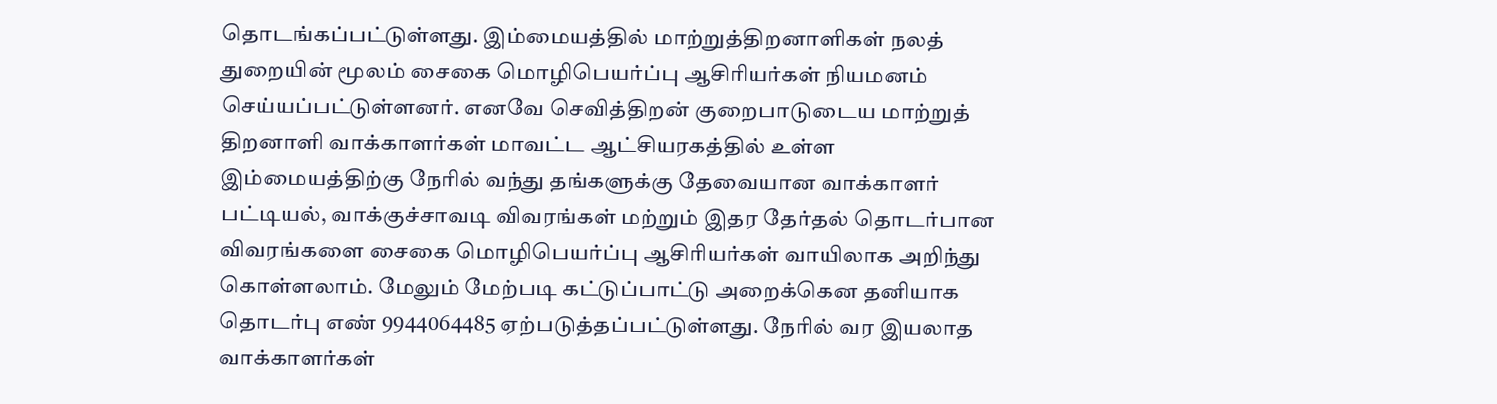தொடங்கப்பட்டுள்ளது. இம்மையத்தில் மாற்றுத்திறனாளிகள் நலத் துறையின் மூலம் சைகை மொழிபெயர்ப்பு ஆசிரியர்கள் நியமனம் செய்யப்பட்டுள்ளனர். எனவே செவித்திறன் குறைபாடுடைய மாற்றுத் திறனாளி வாக்காளர்கள் மாவட்ட ஆட்சியரகத்தில் உள்ள இம்மையத்திற்கு நேரில் வந்து தங்களுக்கு தேவையான வாக்காளர் பட்டியல், வாக்குச்சாவடி விவரங்கள் மற்றும் இதர தேர்தல் தொடர்பான விவரங்களை சைகை மொழிபெயர்ப்பு ஆசிரியர்கள் வாயிலாக அறிந்து கொள்ளலாம். மேலும் மேற்படி கட்டுப்பாட்டு அறைக்கென தனியாக தொடர்பு எண் 9944064485 ஏற்படுத்தப்பட்டுள்ளது. நேரில் வர இயலாத வாக்காளர்கள்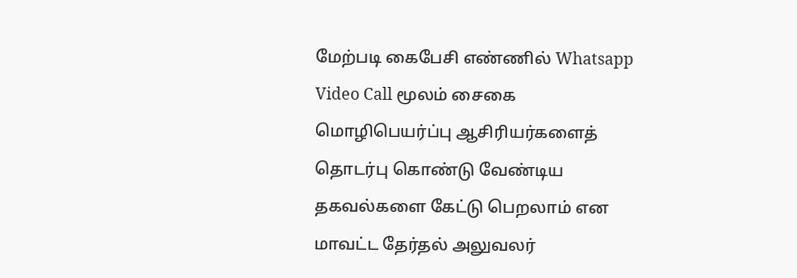மேற்படி கைபேசி எண்ணில் Whatsapp Video Call மூலம் சைகை மொழிபெயர்ப்பு ஆசிரியர்களைத் தொடர்பு கொண்டு வேண்டிய தகவல்களை கேட்டு பெறலாம் என மாவட்ட தேர்தல் அலுவலர்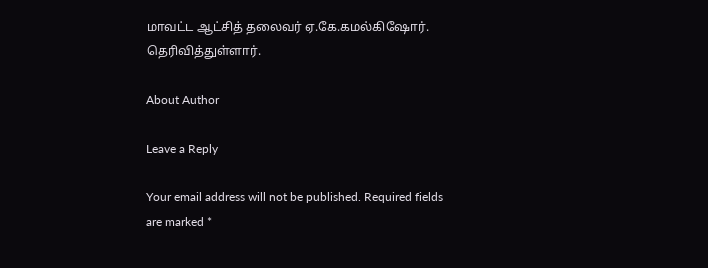மாவட்ட ஆட்சித் தலைவர் ஏ.கே.கமல்கிஷோர். தெரிவித்துள்ளார்.

About Author

Leave a Reply

Your email address will not be published. Required fields are marked *